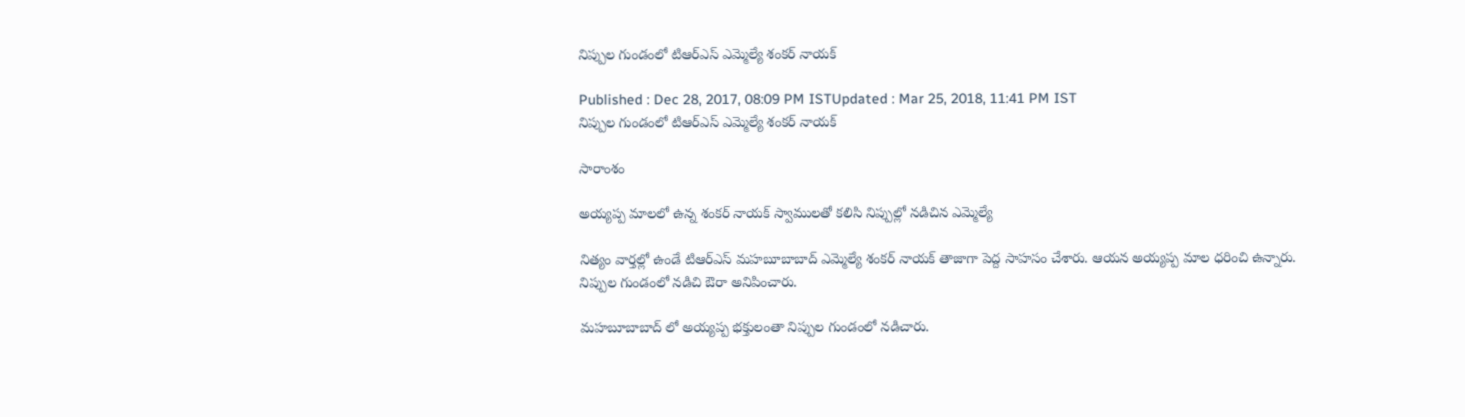నిప్పుల గుండంలో టిఆర్ఎస్ ఎమ్మెల్యే శంకర్ నాయక్

Published : Dec 28, 2017, 08:09 PM ISTUpdated : Mar 25, 2018, 11:41 PM IST
నిప్పుల గుండంలో టిఆర్ఎస్ ఎమ్మెల్యే శంకర్ నాయక్

సారాంశం

అయ్యప్ప మాలలో ఉన్న శంకర్ నాయక్ స్వాములతో కలిసి నిప్పుల్లో నడిచిన ఎమ్మెల్యే

నిత్యం వార్తల్లో ఉండే టిఆర్ఎస్ మహబూబాబాద్ ఎమ్మెల్యే శంకర్ నాయక్ తాజాగా పెద్ద సాహసం చేశారు. ఆయన అయ్యప్ప మాల ధరించి ఉన్నారు. నిప్పుల గుండంలో నడిచి ఔరా అనిపించారు.

మహబూబాబాద్ లో అయ్యప్ప భక్తులంతా నిప్పుల గుండంలో నడిచారు.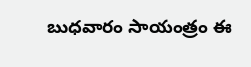బుధవారం సాయంత్రం ఈ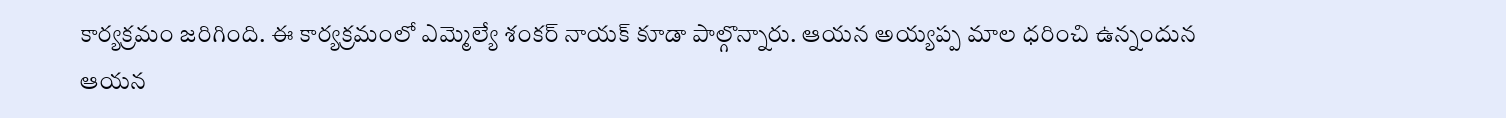కార్యక్రమం జరిగింది. ఈ కార్యక్రమంలో ఎమ్మెల్యే శంకర్ నాయక్ కూడా పాల్గొన్నారు. ఆయన అయ్యప్ప మాల ధరించి ఉన్నందున ఆయన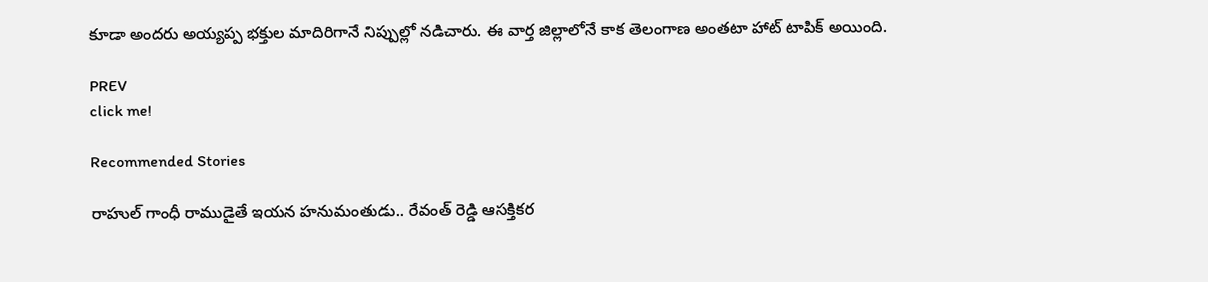కూడా అందరు అయ్యప్ప భక్తుల మాదిరిగానే నిప్పుల్లో నడిచారు. ఈ వార్త జిల్లాలోనే కాక తెలంగాణ అంతటా హాట్ టాపిక్ అయింది.

PREV
click me!

Recommended Stories

రాహుల్ గాంధీ రాముడైతే ఇయన హనుమంతుడు.. రేవంత్ రెడ్డి ఆసక్తికర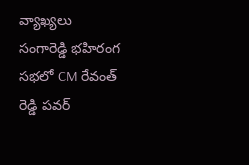వ్యాఖ్యలు
సంగారెడ్డి భహిరంగ సభలో CM రేవంత్ రెడ్డి పవర్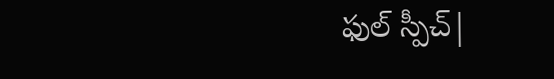ఫుల్ స్పీచ్|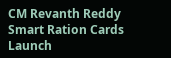CM Revanth Reddy Smart Ration Cards Launch